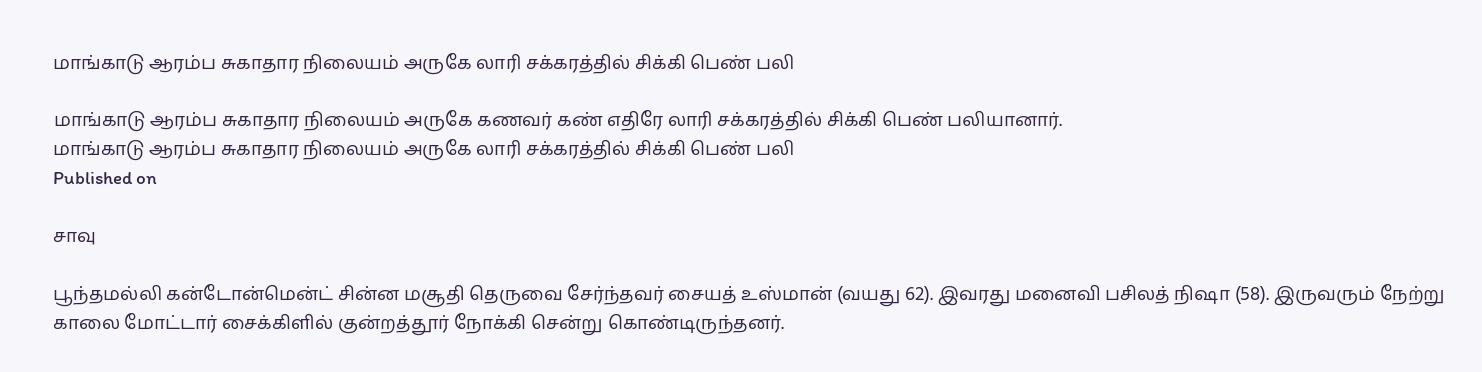மாங்காடு ஆரம்ப சுகாதார நிலையம் அருகே லாரி சக்கரத்தில் சிக்கி பெண் பலி

மாங்காடு ஆரம்ப சுகாதார நிலையம் அருகே கணவர் கண் எதிரே லாரி சக்கரத்தில் சிக்கி பெண் பலியானார்.
மாங்காடு ஆரம்ப சுகாதார நிலையம் அருகே லாரி சக்கரத்தில் சிக்கி பெண் பலி
Published on

சாவு

பூந்தமல்லி கன்டோன்மென்ட் சின்ன மசூதி தெருவை சேர்ந்தவர் சையத் உஸ்மான் (வயது 62). இவரது மனைவி பசிலத் நிஷா (58). இருவரும் நேற்று காலை மோட்டார் சைக்கிளில் குன்றத்தூர் நோக்கி சென்று கொண்டிருந்தனர்.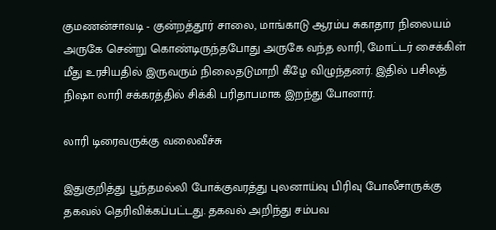குமணன்சாவடி - குன்றத்தூர் சாலை, மாங்காடு ஆரம்ப சுகாதார நிலையம் அருகே சென்று கொண்டிருந்தபோது அருகே வந்த லாரி, மோட்டர் சைக்கிள் மீது உரசியதில் இருவரும் நிலைதடுமாறி கீழே விழுந்தனர். இதில் பசிலத் நிஷா லாரி சக்கரத்தில் சிக்கி பரிதாபமாக இறந்து போனார்.

லாரி டிரைவருக்கு வலைவீச்சு

இதுகுறித்து பூந்தமல்லி போக்குவரத்து புலனாய்வு பிரிவு போலீசாருக்கு தகவல் தெரிவிக்கப்பட்டது. தகவல் அறிந்து சம்பவ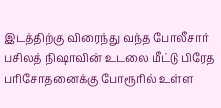இடத்திற்கு விரைந்து வந்த போலீசார் பசிலத் நிஷாவின் உடலை மீட்டு பிரேத பரிசோதனைக்கு போரூரில் உள்ள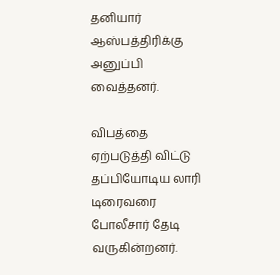தனியார் ஆஸ்பத்திரிக்கு அனுப்பி வைத்தனர்.

விபத்தை ஏற்படுத்தி விட்டு தப்பியோடிய லாரி டிரைவரை போலீசார் தேடி வருகின்றனர்.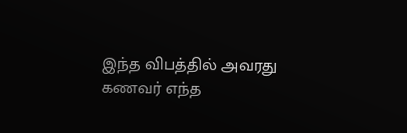இந்த விபத்தில் அவரது கணவர் எந்த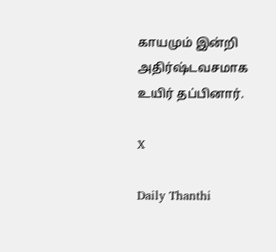காயமும் இன்றி அதிர்ஷ்டவசமாக உயிர் தப்பினார்.

X

Daily Thanthi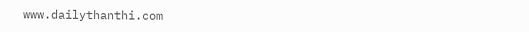www.dailythanthi.com